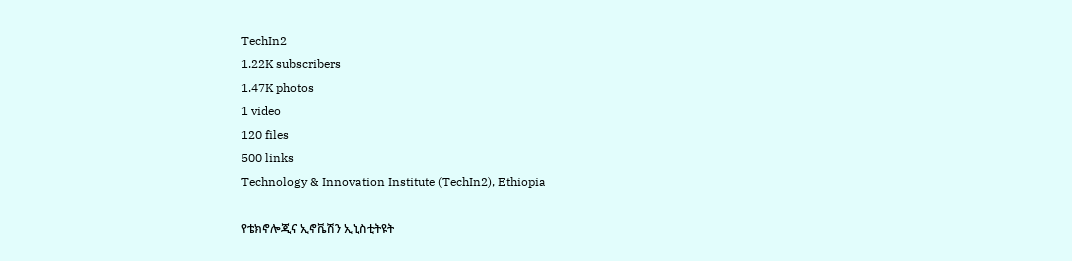TechIn2
1.22K subscribers
1.47K photos
1 video
120 files
500 links
Technology & Innovation Institute (TechIn2), Ethiopia

የቴክኖሎጂና ኢኖቬሽን ኢኒስቲትዩት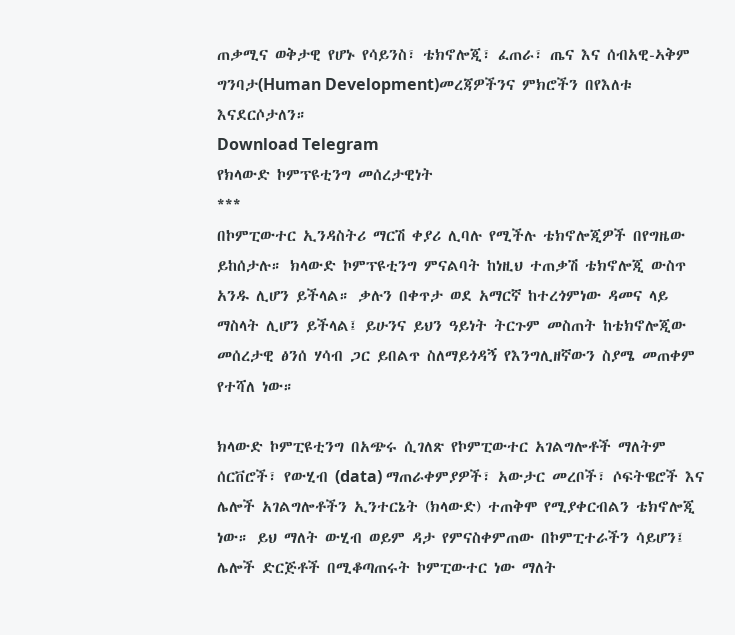ጠቃሚና ወቅታዊ የሆኑ የሳይንስ፣ ቴክኖሎጂ፣ ፈጠራ፣ ጤና እና ሰብአዊ-ኣቅም ግንባታ(Human Development)መረጃዎችንና ምክሮችን በየእለቱ እናደርሶታለን።
Download Telegram
የክላውድ ኮምፕዩቲንግ መሰረታዊነት
***
በኮምፒውተር ኢንዳስትሪ ማርሽ ቀያሪ ሊባሉ የሚችሉ ቴክኖሎጂዎች በየግዜው ይከሰታሉ። ክላውድ ኮምፕዩቲንግ ምናልባት ከነዚህ ተጠቃሽ ቴክኖሎጂ ውስጥ አንዱ ሊሆን ይችላል። ቃሉን በቀጥታ ወደ አማርኛ ከተረጎምነው ዳመና ላይ ማስላት ሊሆን ይችላል፤ ይሁንና ይህን ዓይነት ትርጉም መስጠት ከቴክኖሎጂው መሰረታዊ ፅንሰ ሃሳብ ጋር ይበልጥ ስለማይጎዳኝ የእንግሊዘኛውን ስያሜ መጠቀም የተሻለ ነው።

ክላውድ ኮምፒዩቲንግ በአጭሩ ሲገለጽ የኮምፒውተር አገልግሎቶች ማለትም ሰርቨሮች፣ የውሂብ (data) ማጠራቀምያዎች፣ አውታር መረቦች፣ ሶፍትዌሮች እና ሌሎች አገልግሎቶችን ኢንተርኔት (ክላውድ) ተጠቅሞ የሚያቀርብልን ቴክኖሎጂ ነው። ይህ ማለት ውሂብ ወይም ዳታ የምናስቀምጠው በኮምፒተራችን ሳይሆን፤ ሌሎች ድርጅቶች በሚቆጣጠሩት ኮምፒውተር ነው ማለት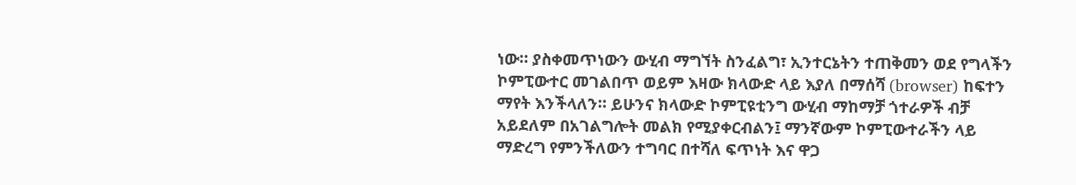ነው። ያስቀመጥነውን ውሂብ ማግኘት ስንፈልግ፣ ኢንተርኔትን ተጠቅመን ወደ የግላችን ኮምፒውተር መገልበጥ ወይም እዛው ክላውድ ላይ እያለ በማሰሻ (browser) ከፍተን ማየት እንችላለን። ይሁንና ክላውድ ኮምፒዩቲንግ ውሂብ ማከማቻ ጎተራዎች ብቻ አይደለም በአገልግሎት መልክ የሚያቀርብልን፤ ማንኛውም ኮምፒውተራችን ላይ ማድረግ የምንችለውን ተግባር በተሻለ ፍጥነት እና ዋጋ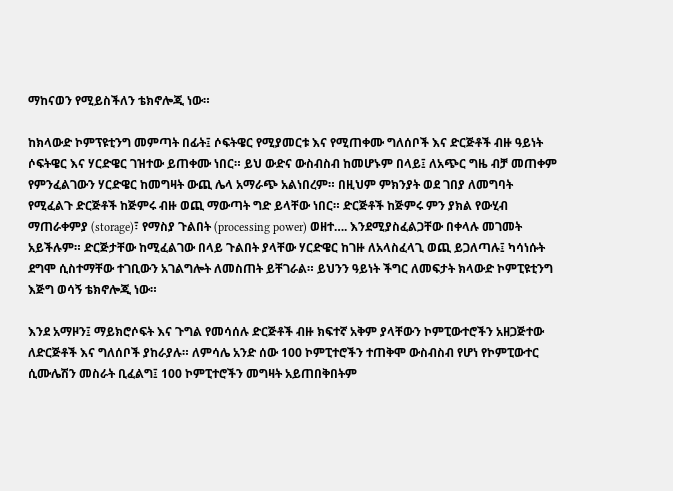ማከናወን የሚይስችለን ቴክኖሎጂ ነው።

ከክላውድ ኮምፕዩቲንግ መምጣት በፊት፤ ሶፍትዌር የሚያመርቱ እና የሚጠቀሙ ግለሰቦች እና ድርጅቶች ብዙ ዓይነት ሶፍትዌር እና ሃርድዌር ገዝተው ይጠቀሙ ነበር። ይህ ውድና ውስብስብ ከመሆኑም በላይ፤ ለአጭር ግዜ ብቻ መጠቀም የምንፈልገውን ሃርድዌር ከመግዛት ውጪ ሌላ አማራጭ አልነበረም። በዚህም ምክንያት ወደ ገበያ ለመግባት የሚፈልጉ ድርጅቶች ከጅምሩ ብዙ ወጪ ማውጣት ግድ ይላቸው ነበር። ድርጅቶች ከጅምሩ ምን ያክል የውሂብ ማጠራቀምያ (storage)፣ የማስያ ጉልበት (processing power) ወዘተ…. እንደሚያስፈልጋቸው በቀላሉ መገመት አይችሉም። ድርጅታቸው ከሚፈልገው በላይ ጉልበት ያላቸው ሃርድዌር ከገዙ ለአላስፈላጊ ወጪ ይጋለጣሉ፤ ካሳነሱት ደግሞ ሲስተማቸው ተገቢውን አገልግሎት ለመስጠት ይቸገራል። ይህንን ዓይነት ችግር ለመፍታት ክላውድ ኮምፒዩቲንግ እጅግ ወሳኝ ቴክኖሎጂ ነው።

እንደ አማዞን፤ ማይክሮሶፍት እና ጉግል የመሳሰሉ ድርጅቶች ብዙ ክፍተኛ አቅም ያላቸውን ኮምፒውተሮችን አዘጋጅተው ለድርጅቶች እና ግለሰቦች ያከራያሉ። ለምሳሌ አንድ ሰው 100 ኮምፒተሮችን ተጠቅሞ ውስብስብ የሆነ የኮምፒውተር ሲሙሌሽን መስራት ቢፈልግ፤ 100 ኮምፒተሮችን መግዛት አይጠበቅበትም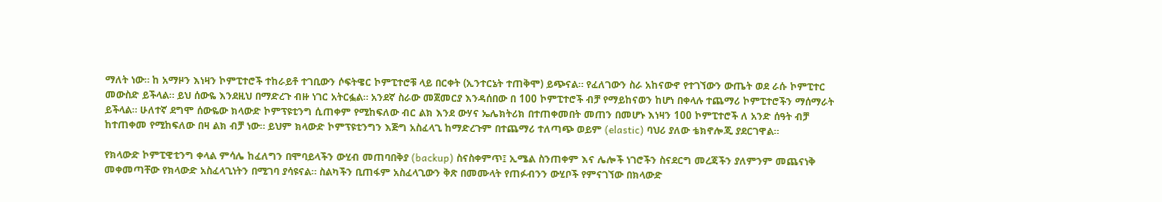ማለት ነው። ከ አማዞን እነዛን ኮምፒተሮች ተከራይቶ ተገቢውን ሶፍትዌር ኮምፒተሮቹ ላይ በርቀት (ኢንተርኔት ተጠቅሞ) ይጭናል። የፈለገውን ስራ አከናውኖ የተገኘውን ውጤት ወደ ራሱ ኮምፒተር መውስድ ይችላል። ይህ ሰውዬ እንደዚህ በማድረጉ ብዙ ነገር አትርፏል። አንደኛ ስራው መጀመርያ እንዳሰበው በ 100 ኮምፒተሮች ብቻ የማይከናወን ከሆነ በቀላሉ ተጨማሪ ኮምፒተሮችን ማሰማራት ይችላል። ሁለተኛ ደግሞ ሰውዬው ክላውድ ኮምፕዩቲንግ ሲጠቀም የሚከፍለው ብር ልክ እንደ ውሃና ኤሌክትሪክ በተጠቀመበት መጠን በመሆኑ እነዛን 100 ኮምፒተሮች ለ አንድ ሰዓት ብቻ ከተጠቀመ የሚከፍለው በዛ ልክ ብቻ ነው። ይህም ክላውድ ኮምፕዩቲንግን እጅግ አስፈላጊ ከማድረጉም በተጨማሪ ተለጣጭ ወይም (elastic) ባህሪ ያለው ቴክኖሎጂ ያደርገዋል።

የክላውድ ኮምፒዊቲንግ ቀላል ምሳሌ ከፈለግን በሞባይላችን ውሂብ መጠባበቅያ (backup) ስናስቀምጥ፤ ኢሜል ስንጠቀም እና ሌሎች ነገሮችን ስናደርግ መረጃችን ያለምንም መጨናነቅ መቀመጣቸው የክላውድ አስፈላጊነትን በሚገባ ያሳዩናል። ስልካችን ቢጠፋም አስፈላጊውን ቅጽ በመሙላት የጠፉብንን ውሂቦች የምናገኘው በክላውድ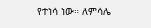የተነሳ ነው። ለምሳሌ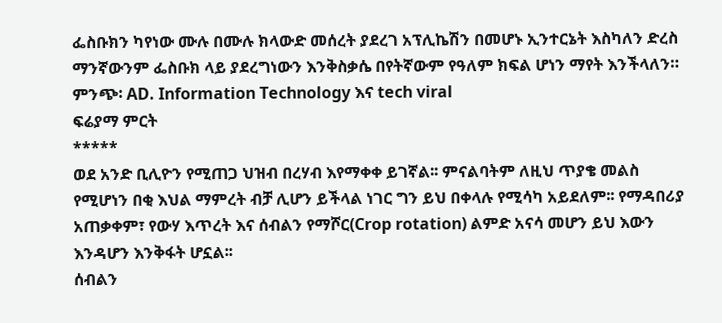ፌስቡክን ካየነው ሙሉ በሙሉ ክላውድ መሰረት ያደረገ አፕሊኬሽን በመሆኑ ኢንተርኔት እስካለን ድረስ ማንኛውንም ፌስቡክ ላይ ያደረግነውን እንቅስቃሴ በየትኛውም የዓለም ክፍል ሆነን ማየት እንችላለን።
ምንጭ፡ AD. Information Technology እና tech viral
ፍሬያማ ምርት
*****
ወደ አንድ ቢሊዮን የሚጠጋ ህዝብ በረሃብ እየማቀቀ ይገኛል፡፡ ምናልባትም ለዚህ ጥያቄ መልስ የሚሆነን በቂ እህል ማምረት ብቻ ሊሆን ይችላል ነገር ግን ይህ በቀላሉ የሚሳካ አይደለም፡፡ የማዳበሪያ አጠቃቀም፣ የውሃ እጥረት እና ሰብልን የማሾር(Crop rotation) ልምድ አናሳ መሆን ይህ እውን እንዳሆን እንቅፋት ሆኗል፡፡
ሰብልን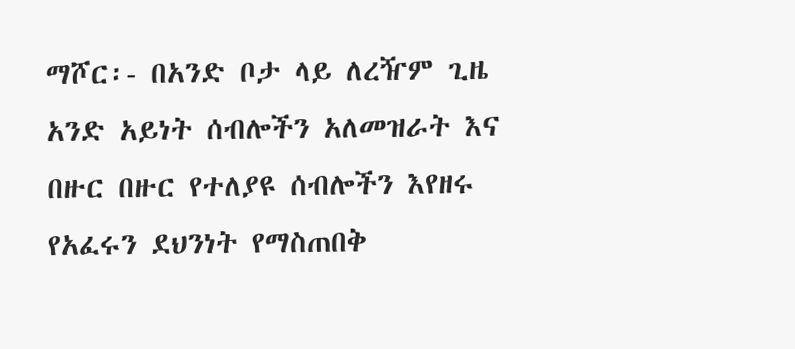ማሾር፡- በአንድ ቦታ ላይ ለረዥም ጊዜ አንድ አይነት ሰብሎችን አለመዝራት እና በዙር በዙር የተለያዩ ሰብሎችን እየዘሩ የአፈሩን ደህንነት የማስጠበቅ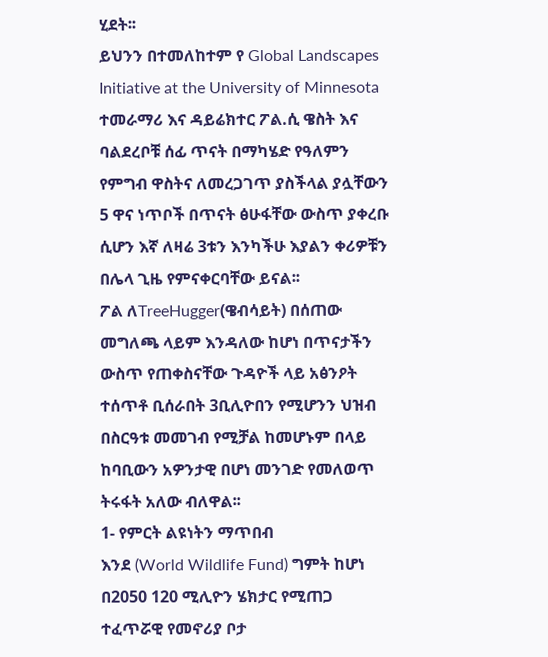ሂደት፡፡
ይህንን በተመለከተም የ Global Landscapes Initiative at the University of Minnesota ተመራማሪ እና ዳይሬክተር ፖል.ሲ ዌስት እና ባልደረቦቹ ሰፊ ጥናት በማካሄድ የዓለምን የምግብ ዋስትና ለመረጋገጥ ያስችላል ያሏቸውን 5 ዋና ነጥቦች በጥናት ፅሁፋቸው ውስጥ ያቀረቡ ሲሆን እኛ ለዛሬ 3ቱን እንካችሁ እያልን ቀሪዎቹን በሌላ ጊዜ የምናቀርባቸው ይናል፡፡
ፖል ለTreeHugger(ዌብሳይት) በሰጠው መግለጫ ላይም እንዳለው ከሆነ በጥናታችን ውስጥ የጠቀስናቸው ጉዳዮች ላይ አፅንዖት ተሰጥቶ ቢሰራበት 3ቢሊዮበን የሚሆንን ህዝብ በስርዓቱ መመገብ የሚቻል ከመሆኑም በላይ ከባቢውን አዎንታዊ በሆነ መንገድ የመለወጥ ትሩፋት አለው ብለዋል፡፡
1- የምርት ልዩነትን ማጥበብ
እንደ (World Wildlife Fund) ግምት ከሆነ በ2050 120 ሚሊዮን ሄክታር የሚጠጋ ተፈጥሯዊ የመኖሪያ ቦታ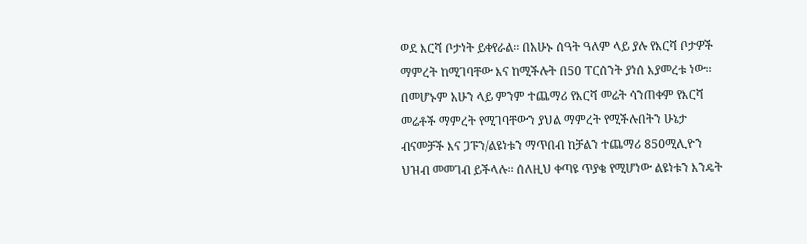ወደ እርሻ ቦታነት ይቀየራል፡፡ በአሁኑ ሰዓት ዓለም ላይ ያሉ የእርሻ ቦታዎች ማምረት ከሚገባቸው እና ከሚችሉት በ50 ፐርሰንት ያነሰ እያመረቱ ነው፡፡ በመሆኑም አሁን ላይ ምንም ተጨማሪ የእርሻ መሬት ሳንጠቀም የእርሻ መሬቶች ማምረት የሚገባቸውን ያህል ማምረት የሚችሉበትን ሁኔታ ብናመቻች እና ጋፑን/ልዩነቱን ማጥበብ ከቻልን ተጨማሪ 850ሚሊዮን ህዝብ መመገብ ይችላሉ፡፡ ሰለዚህ ቀጣዩ ጥያቄ የሚሆነው ልዩነቱን እንዴት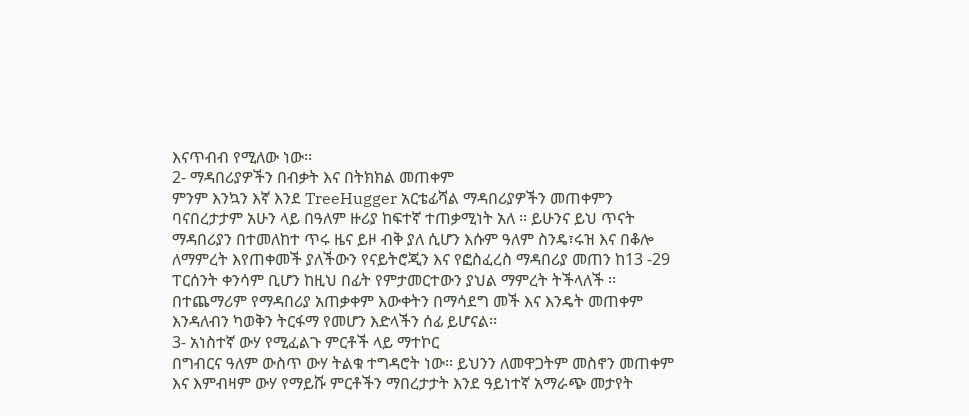እናጥብብ የሚለው ነው፡፡
2- ማዳበሪያዎችን በብቃት እና በትክክል መጠቀም
ምንም እንኳን እኛ እንደ TreeHugger አርቴፊሻል ማዳበሪያዎችን መጠቀምን ባናበረታታም አሁን ላይ በዓለም ዙሪያ ከፍተኛ ተጠቃሚነት አለ ፡፡ ይሁንና ይህ ጥናት ማዳበሪያን በተመለከተ ጥሩ ዜና ይዞ ብቅ ያለ ሲሆን እሱም ዓለም ስንዴ፣ሩዝ እና በቆሎ ለማምረት እየጠቀመች ያለችውን የናይትሮጂን እና የፎስፈረስ ማዳበሪያ መጠን ከ13 -29 ፐርሰንት ቀንሳም ቢሆን ከዚህ በፊት የምታመርተውን ያህል ማምረት ትችላለች ፡፡ በተጨማሪም የማዳበሪያ አጠቃቀም እውቀትን በማሳደግ መች እና እንዴት መጠቀም እንዳለብን ካወቅን ትርፋማ የመሆን እድላችን ሰፊ ይሆናል፡፡
3- አነስተኛ ውሃ የሚፈልጉ ምርቶች ላይ ማተኮር
በግብርና ዓለም ውስጥ ውሃ ትልቁ ተግዳሮት ነው፡፡ ይህንን ለመዋጋትም መስኖን መጠቀም እና እምብዛም ውሃ የማይሹ ምርቶችን ማበረታታት እንደ ዓይነተኛ አማራጭ መታየት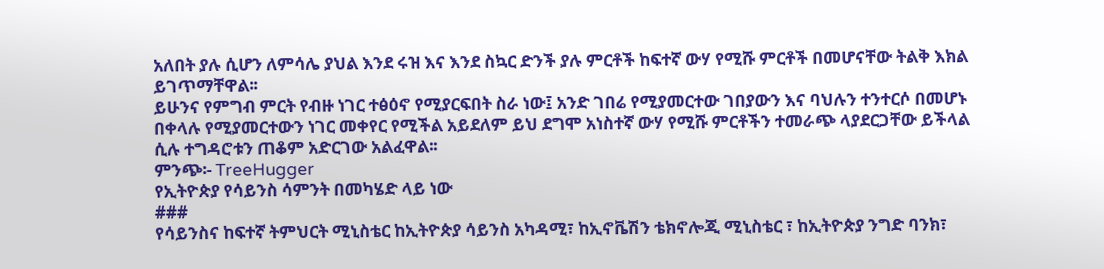አለበት ያሉ ሲሆን ለምሳሌ ያህል እንደ ሩዝ እና እንደ ስኳር ድንች ያሉ ምርቶች ከፍተኛ ውሃ የሚሹ ምርቶች በመሆናቸው ትልቅ እክል ይገጥማቸዋል፡፡
ይሁንና የምግብ ምርት የብዙ ነገር ተፅዕኖ የሚያርፍበት ስራ ነው፤ አንድ ገበሬ የሚያመርተው ገበያውን እና ባህሉን ተንተርሶ በመሆኑ በቀላሉ የሚያመርተውን ነገር መቀየር የሚችል አይደለም ይህ ደግሞ አነስተኛ ውሃ የሚሹ ምርቶችን ተመራጭ ላያደርጋቸው ይችላል ሲሉ ተግዳሮቱን ጠቆም አድርገው አልፈዋል፡፡
ምንጭ፡- TreeHugger
የኢትዮጵያ የሳይንስ ሳምንት በመካሄድ ላይ ነው
###
የሳይንስና ከፍተኛ ትምህርት ሚኒስቴር ከኢትዮጵያ ሳይንስ አካዳሚ፣ ከኢኖቬሽን ቴክኖሎጂ ሚኒስቴር ፣ ከኢትዮጵያ ንግድ ባንክ፣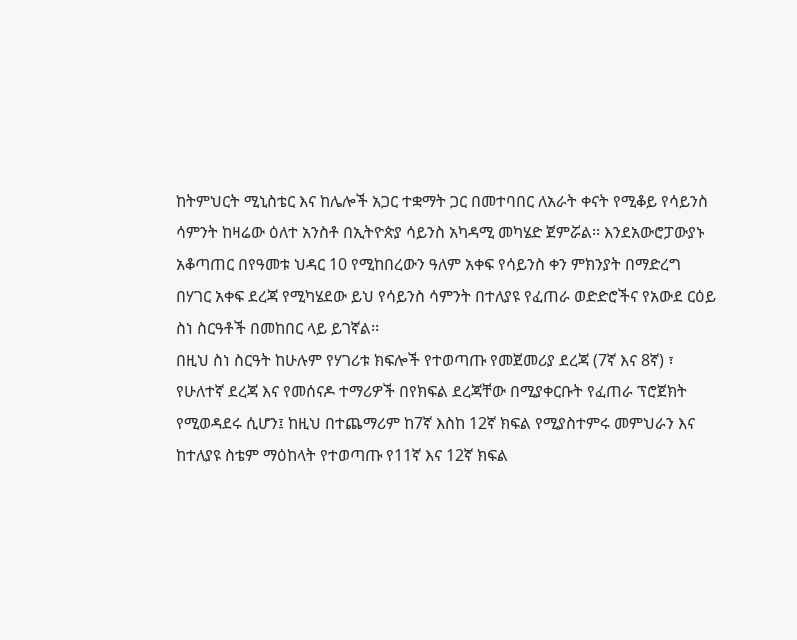ከትምህርት ሚኒስቴር እና ከሌሎች አጋር ተቋማት ጋር በመተባበር ለአራት ቀናት የሚቆይ የሳይንስ ሳምንት ከዛሬው ዕለተ አንስቶ በኢትዮጵያ ሳይንስ አካዳሚ መካሄድ ጀምሯል፡፡ እንደአውሮፓውያኑ አቆጣጠር በየዓመቱ ህዳር 10 የሚከበረውን ዓለም አቀፍ የሳይንስ ቀን ምክንያት በማድረግ በሃገር አቀፍ ደረጃ የሚካሄደው ይህ የሳይንስ ሳምንት በተለያዩ የፈጠራ ወድድሮችና የአውደ ርዕይ ስነ ስርዓቶች በመከበር ላይ ይገኛል፡፡
በዚህ ስነ ስርዓት ከሁሉም የሃገሪቱ ክፍሎች የተወጣጡ የመጀመሪያ ደረጃ (7ኛ እና 8ኛ) ፣ የሁለተኛ ደረጃ እና የመሰናዶ ተማሪዎች በየክፍል ደረጃቸው በሚያቀርቡት የፈጠራ ፕሮጀክት የሚወዳደሩ ሲሆን፤ ከዚህ በተጨማሪም ከ7ኛ እስከ 12ኛ ክፍል የሚያስተምሩ መምህራን እና ከተለያዩ ስቴም ማዕከላት የተወጣጡ የ11ኛ እና 12ኛ ክፍል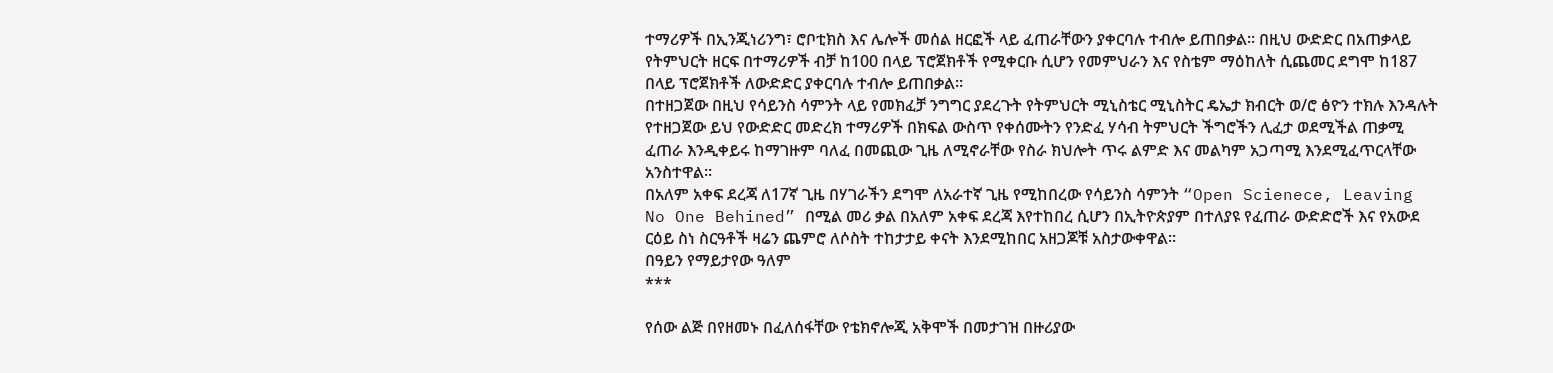ተማሪዎች በኢንጂነሪንግ፣ ሮቦቲክስ እና ሌሎች መሰል ዘርፎች ላይ ፈጠራቸውን ያቀርባሉ ተብሎ ይጠበቃል፡፡ በዚህ ውድድር በአጠቃላይ የትምህርት ዘርፍ በተማሪዎች ብቻ ከ100 በላይ ፕሮጀክቶች የሚቀርቡ ሲሆን የመምህራን እና የስቴም ማዕከለት ሲጨመር ደግሞ ከ187 በላይ ፕሮጀክቶች ለውድድር ያቀርባሉ ተብሎ ይጠበቃል፡፡
በተዘጋጀው በዚህ የሳይንስ ሳምንት ላይ የመክፈቻ ንግግር ያደረጉት የትምህርት ሚኒስቴር ሚኒስትር ዴኤታ ክብርት ወ/ሮ ፅዮን ተክሉ እንዳሉት የተዘጋጀው ይህ የውድድር መድረክ ተማሪዎች በክፍል ውስጥ የቀሰሙትን የንድፈ ሃሳብ ትምህርት ችግሮችን ሊፈታ ወደሚችል ጠቃሚ ፈጠራ እንዲቀይሩ ከማገዙም ባለፈ በመጪው ጊዜ ለሚኖራቸው የስራ ክህሎት ጥሩ ልምድ እና መልካም አጋጣሚ እንደሚፈጥርላቸው አንስተዋል፡፡
በአለም አቀፍ ደረጃ ለ17ኛ ጊዜ በሃገራችን ደግሞ ለአራተኛ ጊዜ የሚከበረው የሳይንስ ሳምንት “Open Scienece, Leaving No One Behined” በሚል መሪ ቃል በአለም አቀፍ ደረጃ እየተከበረ ሲሆን በኢትዮጵያም በተለያዩ የፈጠራ ውድድሮች እና የአውደ ርዕይ ስነ ስርዓቶች ዛሬን ጨምሮ ለሶስት ተከታታይ ቀናት እንደሚከበር አዘጋጆቹ አስታውቀዋል፡፡
በዓይን የማይታየው ዓለም
***

የሰው ልጅ በየዘመኑ በፈለሰፋቸው የቴክኖሎጂ አቅሞች በመታገዝ በዙሪያው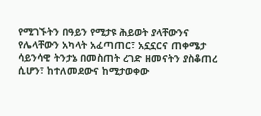የሚገኙትን በዓይን የሚታዩ ሕይወት ያላቸውንና የሌላቸውን አካላት አፈጣጠር፣ አኗኗርና ጠቀሜታ ሳይንሳዊ ትንታኔ በመስጠት ረገድ ዘመናትን ያስቆጠረ ሲሆን፣ ከተለመደውና ከሚታወቀው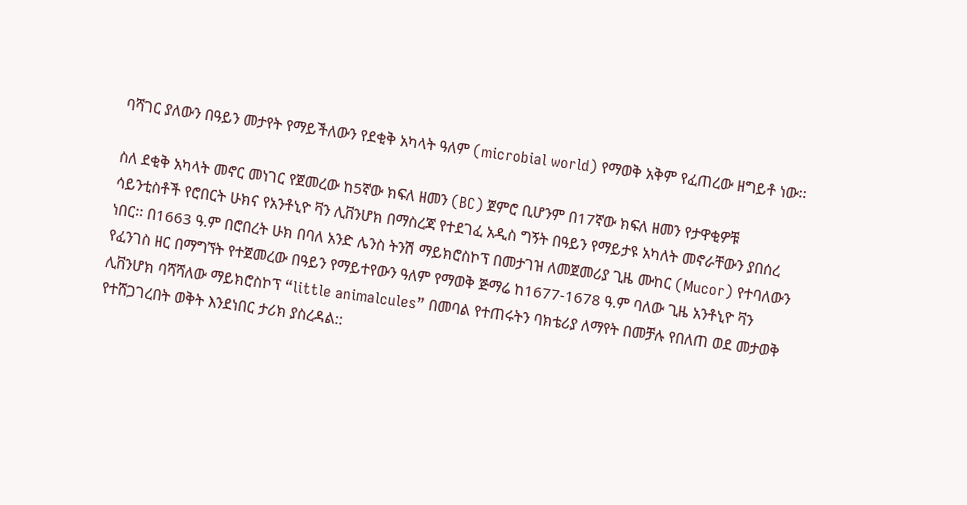ባሻገር ያለውን በዓይን መታየት የማይችለውን የደቂቅ አካላት ዓለም (microbial world) የማወቅ አቅም የፈጠረው ዘግይቶ ነው፡፡

ስለ ደቂቅ አካላት መኖር መነገር የጀመረው ከ5ኛው ክፍለ ዘመን (BC) ጀምሮ ቢሆንም በ17ኛው ክፍለ ዘመን የታዋቂዎቹ ሳይንቲስቶች የሮበርት ሁክና የአንቶኒዮ ቫን ሊቨንሆክ በማስረጃ የተደገፈ አዲስ ግኝት በዓይን የማይታዩ አካለት መኖራቸውን ያበሰረ ነበር፡፡ በ1663 ዓ.ም በሮበረት ሁክ በባለ አንድ ሌንስ ትንሽ ማይክሮስኮፕ በመታገዝ ለመጀመሪያ ጊዜ ሙከር (Mucor) የተባለውን የፈንገስ ዘር በማግኘት የተጀመረው በዓይን የማይተየውን ዓለም የማወቅ ጅማሬ ከ1677-1678 ዓ.ም ባለው ጊዜ አንቶኒዮ ቫን ሊቨንሆክ ባሻሻለው ማይክሮስኮፕ “little animalcules” በመባል የተጠሩትን ባክቴሪያ ለማየት በመቻሉ የበለጠ ወደ መታወቅ የተሸጋገረበት ወቅት እንደነበር ታሪክ ያስረዳል::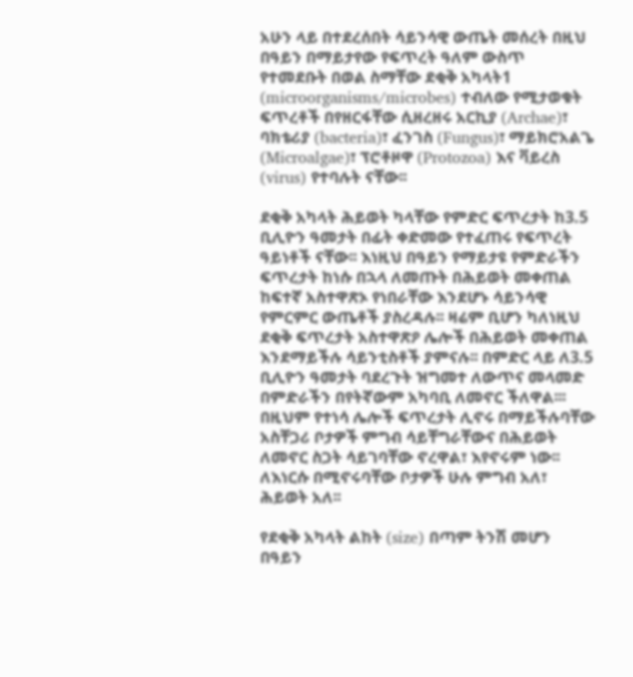አሁን ላይ በተደረሰበት ሳይንሳዊ ውጤት መሰረት በዚህ በዓይን በማይታየው የፍጥረት ዓለም ውስጥ የተመደቡት በወል ስማቸው ደቂቅ አካላት1 (microorganisms/microbes) ተብለው የሚታወቁት ፍጥረቶች በየዘርፋቸው ሲዘረዘሩ አርኪያ (Archae)፣ ባክቴሪያ (bacteria)፣ ፈንገስ (Fungus)፣ ማይክሮአልጌ (Microalgae)፣ ፕሮቶዞዋ (Protozoa) እና ቫይረስ (virus) የተባሉት ናቸው፡፡

ደቂቅ አካላት ሕይወት ካላቸው የምድር ፍጥረታት ከ3.5 ቢሊዮን ዓመታት በፊት ቀድመው የተፈጠሩ የፍጥረት ዓይነቶች ናቸው፡፡ እነዚህ በዓይን የማይታዩ የምድራችን ፍጥረታት ከነሱ በኋላ ለመጡት በሕይወት መቀጠል ከፍተኛ አስተዋጽኦ የነበራቸው እንደሆኑ ሳይንሳዊ የምርምር ውጤቶች ያስረዳሉ፡፡ ዛሬም ቢሆን ካለነዚህ ደቂቅ ፍጥረታት አስተዋጽዖ ሌሎች በሕይወት መቀጠል እንደማይችሉ ሳይንቲስቶች ያምናሉ፡፡ በምድር ላይ ለ3.5 ቢሊዮን ዓመታት ባደረጉት ዝግመተ ለውጥና መላመድ በምድራችን በየትኛውም አካባቢ ለመኖር ችለዋል፡፡፡ በዚህም የተነሳ ሌሎች ፍጥረታት ሊኖሩ በማይችሉባቸው አስቸጋሪ ቦታዎች ምግብ ሳይቸግራቸውና በሕይወት ለመኖር ስጋት ሳይገባቸው ኖረዋል፣ እየኖሩም ነው፡፡ ለእነርሱ በሚኖሩባቸው ቦታዎች ሁሉ ምግብ አለ፣ ሕይወት አለ፡፡

የደቂቅ አካላት ልከት (size) በጣም ትንሽ መሆን በዓይን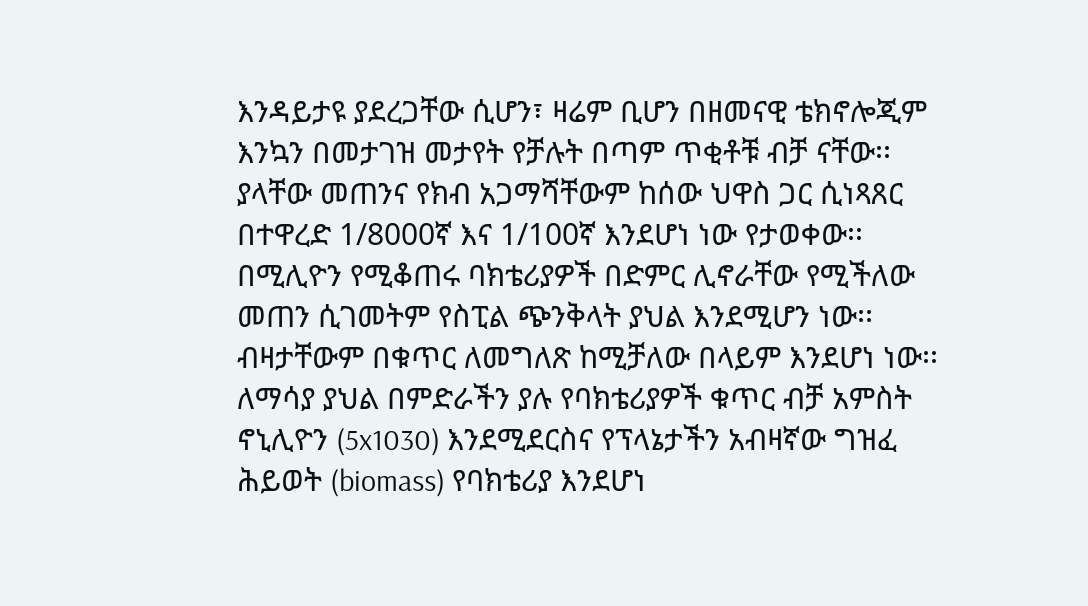እንዳይታዩ ያደረጋቸው ሲሆን፣ ዛሬም ቢሆን በዘመናዊ ቴክኖሎጂም እንኳን በመታገዝ መታየት የቻሉት በጣም ጥቂቶቹ ብቻ ናቸው፡፡ ያላቸው መጠንና የክብ አጋማሻቸውም ከሰው ህዋስ ጋር ሲነጻጸር በተዋረድ 1/8000ኛ እና 1/100ኛ እንደሆነ ነው የታወቀው፡፡ በሚሊዮን የሚቆጠሩ ባክቴሪያዎች በድምር ሊኖራቸው የሚችለው መጠን ሲገመትም የስፒል ጭንቅላት ያህል እንደሚሆን ነው፡፡ ብዛታቸውም በቁጥር ለመግለጽ ከሚቻለው በላይም እንደሆነ ነው፡፡ ለማሳያ ያህል በምድራችን ያሉ የባክቴሪያዎች ቁጥር ብቻ አምስት ኖኒሊዮን (5x1030) እንደሚደርስና የፕላኔታችን አብዛኛው ግዝፈ ሕይወት (biomass) የባክቴሪያ እንደሆነ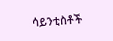ሳይንቲስቶች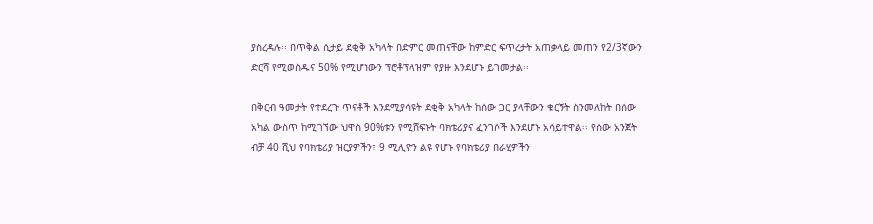ያስረዳሉ፡፡ በጥቅል ሲታይ ደቂቅ አካላት በድምር መጠናቸው ከምድር ፍጥረታት አጠቃላይ መጠን የ2/3ኛውን ድርሻ የሚወስዱና 50% የሚሆነውን ፕሮቶፕላዝም የያዙ እንደሆኑ ይገመታል፡፡

በቅርብ ዓመታት የተደረጉ ጥናቶች እንደሚያሳዩት ደቂቅ አካላት ከሰው ጋር ያላቸውን ቁርኝት ስንመለከት በሰው አካል ውስጥ ከሚገኘው ህዋስ 90%ቱን የሚሸፍኑት ባክቴሪያና ፈንገሶች እንደሆኑ አሳይተዋል፡፡ የሰው አንጀት ብቻ 40 ሺህ የባክቴሪያ ዝርያዎችን፣ 9 ሚሊዮን ልዩ የሆኑ የባክቴሪያ በራሂዎችን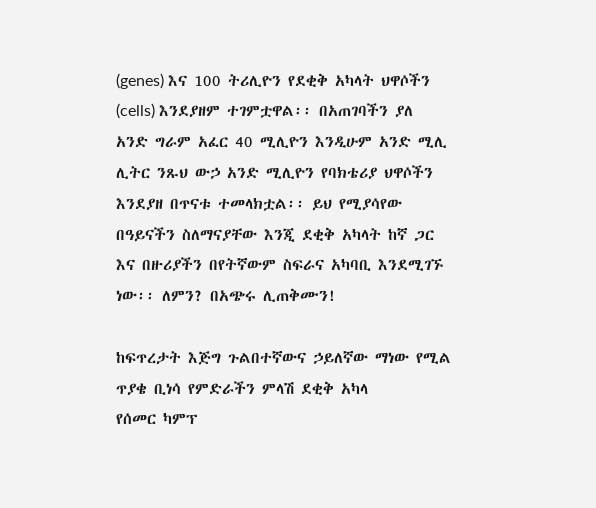(genes) እና 100 ትሪሊዮን የደቂቅ አካላት ህዋሶችን (cells) እንደያዘም ተገምቷዋል፡፡ በአጠገባችን ያለ አንድ ግራም አፈር 40 ሚሊዮን እንዲሁም አንድ ሚሊ ሊትር ንጹህ ውኃ አንድ ሚሊዮን የባክቴሪያ ህዋሶችን እንደያዘ በጥናቱ ተመላክቷል፡፡ ይህ የሚያሳየው በዓይናችን ስለማናያቸው እንጂ ደቂቅ አካላት ከኛ ጋር እና በዙሪያችን በየትኛውም ስፍራና አካባቢ እንደሚገኙ ነው፡፡ ለምን? በአጭሩ ሊጠቅሙን!

ከፍጥረታት እጅግ ጉልበተኛውና ኃይለኛው ማነው የሚል ጥያቄ ቢነሳ የምድራችን ምላሽ ደቂቅ አካላ
የሰመር ካምፕ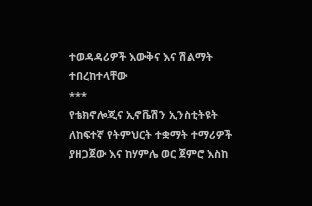ተወዳዳሪዎች እውቅና እና ሽልማት ተበረከተላቸው
***
የቴክኖሎጂና ኢኖቬሽን ኢንስቲትዩት ለከፍተኛ የትምህርት ተቋማት ተማሪዎች ያዘጋጀው እና ከሃምሌ ወር ጀምሮ እስከ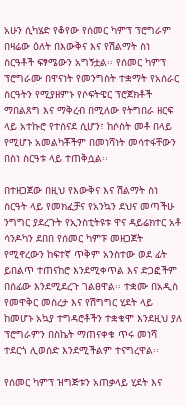አሁን ሲካሄድ የቆየው የሰመር ካምፕ ፕሮግራም በዛሬው ዕለት በእውቅና እና የሽልማት ስነ ስርዓቶች ፍፃሜውን አግኝቷል፡፡ የሰመር ካምፕ ፕሮግራሙ በዋናነት የመንግስት ተቋማት የአሰራር ስርዓትን የሚያዘምኑ የሶፍትዌር ፕሮጀክቶች ማበልጸግ እና ማቅረብ በሚለው የትግበራ ዘርፍ ላይ አተኩሮ የተሰናደ ሲሆን፣ ከሶስት መቶ በላይ የሚሆኑ አመልካቾችም በመነሻነት መሳተፋቸውን በስነ ስርዓቱ ላይ ተጠቅሷል፡፡

በተዘጋጀው በዚህ የእውቅና እና ሽልማት ስነ ስርዓት ላይ የመክፈቻና የአንኳን ደህና መጣችሁ ንግግር ያደረጉት የኢንስቲትዩቱ ዋና ዳይሬክተር አቶ ሳንዶካን ደበበ የሰመር ካምፑ መዘጋጀት የሚኖረውን ከፍተኛ ጥቅም አንስተው ወደ ፊት ይበልጥ ተጠናከሮ እንደሚቀጥል እና ድጋፎችም በሰፊው እንደሚደረጉ ገልፀዋል፡፡ ተቋሙ በአዲስ የመዋቅር መስረታ እና የሽግግር ሂደት ላይ ከመሆኑ አኳያ ተግዳሮቶችን ተቋቁሞ እንደዚህ ያለ ፕሮግራምን በስኬት ማጠናቀቁ ጥሩ መነሻ ተደርጎ ሊወሰድ እንደሚችልም ተናግረዋል፡፡

የሰመር ካምፕ ዝግጅቱን አጠቃላይ ሂደት እና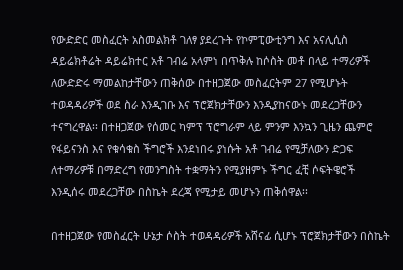የውድድር መስፈርት አስመልክቶ ገለፃ ያደረጉት የኮምፒውቲንግ እና አናሊሲስ ዳይሬክቶሬት ዳይሬክተር አቶ ገብሬ አላምነ በጥቅሉ ከሶስት መቶ በላይ ተማሪዎች ለውድድሩ ማመልከታቸውን ጠቅሰው በተዘጋጀው መስፈርትም 27 የሚሆኑት ተወዳዳሪዎች ወደ ስራ እንዲገቡ እና ፕሮጀክታቸውን እንዲያከናውኑ መደረጋቸውን ተናግረዋል፡፡ በተዘጋጀው የሰመር ካምፕ ፕሮግራም ላይ ምንም እንኳን ጊዜን ጨምሮ የፋይናንስ እና የቁሳቁስ ችግሮች እንደነበሩ ያነሱት አቶ ገብሬ የሚቻለውን ድጋፍ ለተማሪዎቹ በማድረግ የመንግስት ተቋማትን የሚያዘምኑ ችግር ፈቺ ሶፍትዌሮች እንዲሰሩ መደረጋቸው በስኬት ደረጃ የሚታይ መሆኑን ጠቅሰዋል፡፡

በተዘጋጀው የመስፈርት ሁኔታ ሶስት ተወዳዳሪዎች አሸናፊ ሲሆኑ ፕሮጀክታቸውን በስኬት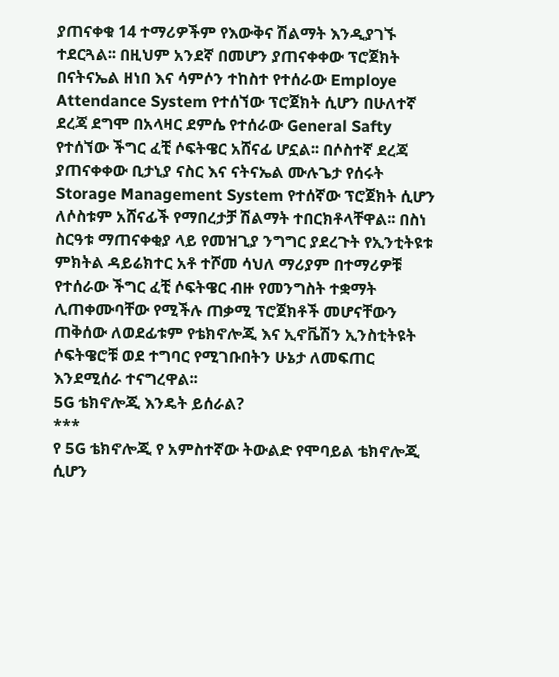ያጠናቀቁ 14 ተማሪዎችም የእውቅና ሽልማት እንዲያገኙ ተደርጓል፡፡ በዚህም አንደኛ በመሆን ያጠናቀቀው ፕሮጀክት በናትናኤል ዘነበ እና ሳምሶን ተከስተ የተሰራው Employe Attendance System የተሰኘው ፕሮጀክት ሲሆን በሁለተኛ ደረጃ ደግሞ በአላዛር ደምሴ የተሰራው General Safty የተሰኘው ችግር ፈቺ ሶፍትዌር አሸናፊ ሆኗል፡፡ በሶስተኛ ደረጃ ያጠናቀቀው ቢታኒያ ናስር እና ናትናኤል ሙሉጌታ የሰሩት Storage Management System የተሰኛው ፕሮጀክት ሲሆን ለሶስቱም አሸናፊች የማበረታቻ ሽልማት ተበርክቶላቸዋል፡፡ በስነ ስርዓቱ ማጠናቀቂያ ላይ የመዝጊያ ንግግር ያደረጉት የኢንቲትዩቱ ምክትል ዳይሬክተር አቶ ተሾመ ሳህለ ማሪያም በተማሪዎቹ የተሰራው ችግር ፈቺ ሶፍትዌር ብዙ የመንግስት ተቋማት ሊጠቀሙባቸው የሚችሉ ጠቃሚ ፕሮጀክቶች መሆናቸውን ጠቅሰው ለወደፊቱም የቴክኖሎጂ እና ኢኖቬሽን ኢንስቲትዩት ሶፍትዌሮቹ ወደ ተግባር የሚገቡበትን ሁኔታ ለመፍጠር እንደሚሰራ ተናግረዋል፡፡
5G ቴክኖሎጂ እንዴት ይሰራል?
***
የ 5G ቴክኖሎጂ የ አምስተኛው ትውልድ የሞባይል ቴክኖሎጂ ሲሆን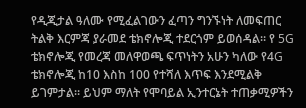የዲጂታል ዓለሙ የሚፈልገውን ፈጣን ግንኙነት ለመፍጠር ትልቅ እርምጃ ያራመደ ቴክኖሎጂ ተደርጎም ይወሰዳል። የ 5G ቴክኖሎጂ የመረጃ መለዋወጫ ፍጥነትን አሁን ካለው የ4G ቴክኖሎጂ ከ10 እስከ 100 የተሻለ እጥፍ እንደሚልቅ ይገምታል። ይህም ማለት የሞባይል ኢንተርኔት ተጠቃሚዎችን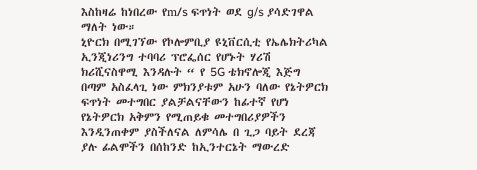እስከዛሬ ከነበረው የm/s ፍጥነት ወደ g/s ያሳድገዋል ማለት ነው።
ኒዮርክ በሚገኘው የኮሎምቢያ ዩኒቨርሲቲ የኤሌክትሪካል ኢንጂነሪንግ ተባባሪ ፕሮፌሰር የሆኑት ሃሪሽ ክሪሺናስዋሚ እንዳሉት “ የ 5G ቴክኖሎጂ እጅግ በጣም አስፈላጊ ነው ምክንያቱም አሁን ባለው የኔትዎርክ ፍጥነት መተግበር ያልቻልናቸውን ከፊተኛ የሆነ የኔትዎርክ አቅምን የሚጠይቁ መተግበሪያዎችን እንዲንጠቀም ያስችለናል ለምሳሌ በ ጊጋ ባይት ደረጃ ያሉ ፊልሞችን በሰከንድ ከኢንተርኔት ማውረድ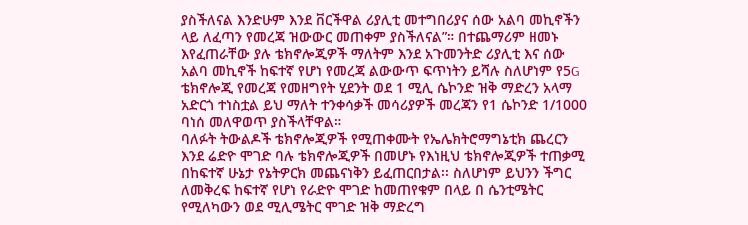ያስችለናል እንድሁም እንደ ቨርችዋል ሪያሊቲ መተግበሪያና ሰው አልባ መኪኖችን ላይ ለፈጣን የመረጃ ዝውውር መጠቀም ያስችለናል”። በተጨማሪም ዘመኑ እየፈጠራቸው ያሉ ቴክኖሎጂዎች ማለትም እንደ አጉመንትድ ሪያሊቲ እና ሰው አልባ መኪኖች ከፍተኛ የሆነ የመረጃ ልውውጥ ፍጥነትን ይሻሉ ስለሆነም የ5G ቴክኖሎጂ የመረጃ የመዘግየት ሂደንት ወደ 1 ሚሊ ሴኮንድ ዝቅ ማድረን አላማ አድርጎ ተነስቷል ይህ ማለት ተንቀሳቃች መሳሪያዎች መረጃን የ1 ሴኮንድ 1/1000 ባነሰ መለዋወጥ ያስችላቸዋል።
ባለፉት ትውልዶች ቴክኖሎጂዎች የሚጠቀሙት የኤሌክትሮማግኔቲክ ጨረርን እንደ ሬድዮ ሞገድ ባሉ ቴክኖሎጂዎች በመሆኑ የእነዚህ ቴክኖሎጂዎች ተጠቃሚ በከፍተኛ ሁኔታ የኔትዎርክ መጨናነቅን ይፈጠርበታል፡፡ ስለሆነም ይህንን ችግር ለመቅረፍ ከፍተኛ የሆነ የራድዮ ሞገድ ከመጠየቁም በላይ በ ሴንቲሜትር የሚለካውን ወደ ሚሊሜትር ሞገድ ዝቅ ማድረግ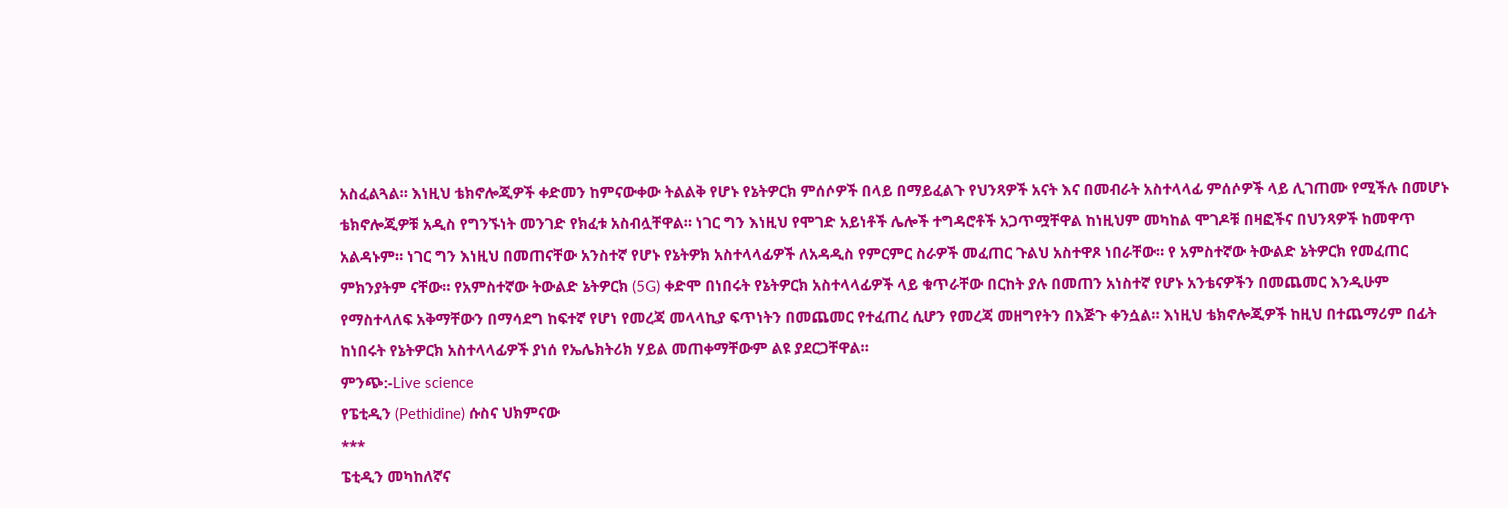አስፈልጓል። እነዚህ ቴክኖሎጂዎች ቀድመን ከምናውቀው ትልልቅ የሆኑ የኔትዎርክ ምሰሶዎች በላይ በማይፈልጉ የህንጻዎች አናት እና በመብራት አስተላላፊ ምሰሶዎች ላይ ሊገጠሙ የሚችሉ በመሆኑ ቴክኖሎጂዎቹ አዲስ የግንኙነት መንገድ የክፈቱ አስብሏቸዋል። ነገር ግን እነዚህ የሞገድ አይነቶች ሌሎች ተግዳሮቶች አጋጥሟቸዋል ከነዚህም መካከል ሞገዶቹ በዛፎችና በህንጻዎች ከመዋጥ አልዳኑም። ነገር ግን እነዚህ በመጠናቸው አንስተኛ የሆኑ የኔትዎክ አስተላላፊዎች ለአዳዲስ የምርምር ስራዎች መፈጠር ጉልህ አስተዋጾ ነበራቸው። የ አምስተኛው ትውልድ ኔትዎርክ የመፈጠር ምክንያትም ናቸው። የአምስተኛው ትውልድ ኔትዎርክ (5G) ቀድሞ በነበሩት የኔትዎርክ አስተላላፊዎች ላይ ቁጥራቸው በርከት ያሉ በመጠን አነስተኛ የሆኑ አንቴናዎችን በመጨመር እንዲሁም የማስተላለፍ አቅማቸውን በማሳደግ ከፍተኛ የሆነ የመረጃ መላላኪያ ፍጥነትን በመጨመር የተፈጠረ ሲሆን የመረጃ መዘግየትን በእጅጉ ቀንሷል። እነዚህ ቴክኖሎጂዎች ከዚህ በተጨማሪም በፊት ከነበሩት የኔትዎርክ አስተላላፊዎች ያነሰ የኤሌክትሪክ ሃይል መጠቀማቸውም ልዩ ያደርጋቸዋል።
ምንጭ:-Live science
የፔቲዲን (Pethidine) ሱስና ህክምናው
***
ፔቲዲን መካከለኛና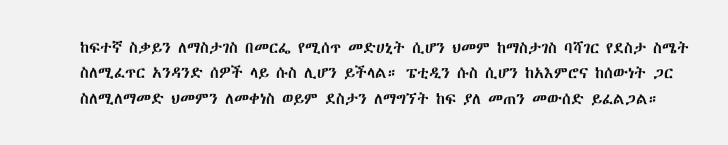ከፍተኛ ስቃይን ለማስታገስ በመርፌ የሚሰጥ መድሀኒት ሲሆን ህመም ከማስታገስ ባሻገር የደስታ ስሜት ስለሚፈጥር አንዳንድ ሰዎች ላይ ሱስ ሊሆን ይችላል። ፔቲዲን ሱስ ሲሆን ከአእምሮና ከሰውነት ጋር ስለሚለማመድ ህመምን ለመቀነስ ወይም ደስታን ለማግኘት ከፍ ያለ መጠን መውሰድ ይፈልጋል።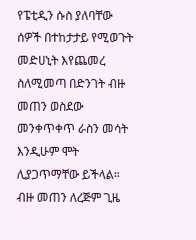የፔቲዲን ሱስ ያለባቸው ሰዎች በተከታታይ የሚወጉት መድሀኒት እየጨመረ ስለሚመጣ በድንገት ብዙ መጠን ወስደው መንቀጥቀጥ ራስን መሳት እንዲሁም ሞት ሊያጋጥማቸው ይችላል። ብዙ መጠን ለረጅም ጊዜ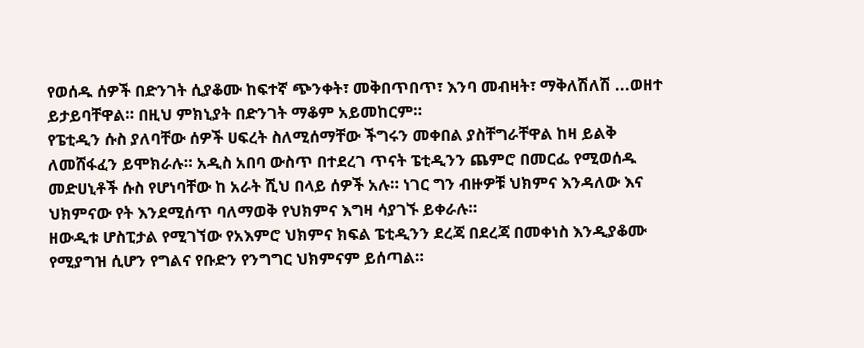የወሰዱ ሰዎች በድንገት ሲያቆሙ ከፍተኛ ጭንቀት፣ መቅበጥበጥ፣ እንባ መብዛት፣ ማቅለሽለሽ ...ወዘተ ይታይባቸዋል። በዚህ ምክኒያት በድንገት ማቆም አይመከርም።
የፔቲዲን ሱስ ያለባቸው ሰዎች ሀፍረት ስለሚሰማቸው ችግሩን መቀበል ያስቸግራቸዋል ከዛ ይልቅ ለመሸፋፈን ይሞክራሉ። አዲስ አበባ ውስጥ በተደረገ ጥናት ፔቲዲንን ጨምሮ በመርፌ የሚወሰዱ መድሀኒቶች ሱስ የሆነባቸው ከ አራት ሺህ በላይ ሰዎች አሉ። ነገር ግን ብዙዎቹ ህክምና እንዳለው እና ህክምናው የት እንደሚሰጥ ባለማወቅ የህክምና እግዛ ሳያገኙ ይቀራሉ።
ዘውዲቱ ሆስፒታል የሚገኘው የአእምሮ ህክምና ክፍል ፔቲዲንን ደረጃ በደረጃ በመቀነስ እንዲያቆሙ የሚያግዝ ሲሆን የግልና የቡድን የንግግር ህክምናም ይሰጣል።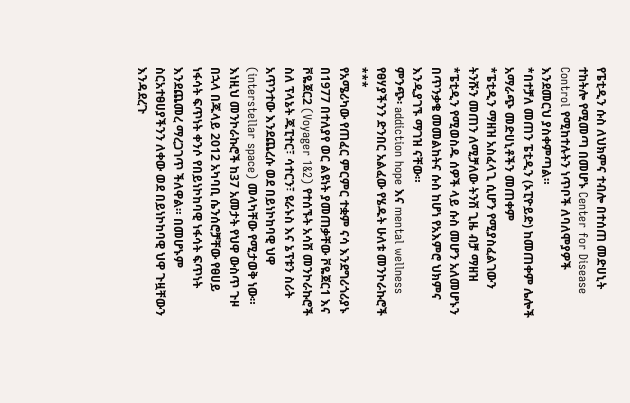የፔቲዲን ሱስ ለህክምና ተብሎ በተሰጠ መድሀኒት ተከትሎ የሚመጣ በመሆኑ Center for Disease Control የሚከተሉትን ነጥቦች ለባለሞያዎች እንደመርህ ያስቀምጣል።
*በተቻለ መጠን ፔቲዲን (ኦፒዮይድ) ከመጠቀም ሌሎች አማራጭ መድሀኒቶችን መጠቀም
*ፔቲዲን ማዘዝ አስፈላጊ ሲሆን የሚያስፈልገውን ትንሹን መጠን ለሚቻለው ትንሽ ጊዜ ብቻ ማዘዝ
*ፔቲዲን የሚወስዱ ሰዎች ላይ ሱስ መሆን አለመሆኑን በጥንቃቄ መመልከትና ሱስ ከሆነ የአእምሮ ህክምና እንዲያገኙ ማገዝ ናቸው።
ምንጭ፡ addiction hope እና mental wellness
የፀሃያችንን ድንበር አልፈው የሄዱት ሁለቱ መንኮራኩሮች
***
የአሜሪካው የጠፈር ምርምር ተቋም ናሳ እንደግሪጎሪያኑ በ1977 በተለያየ ወር ልዩነት ያመጠቃቸው ቮዬጀር1 እና ቮዬጀር2 (Voyager 1&2) የተሰኙት አሳሽ መንኮራኩሮች ስለ ፕላኔት ጁፒተር፣ ሳተርን፣ ዩራኑስ እና ኔፕቱን ስሪት አጥንተው እንደጨረሱ ወደ በይነኮከባዊ ህዋ (interstellar space) መላካቸው የሚታወቅ ነው። እነዚህ መንኮራኩሮች ከ37 አመታት የህዋ ውስጥ ጉዞ በኋላ በጁላይ 2012 አካባቢ ሴንሰሮቻቸው የፀሀይ ነፋሳት ፍጥነት ቀንሶ የበይነኮከባዊ ነፋሳት ፍጥነት እንደጨመረ ማረጋገጥ ችለዋል። በመሆኑም ስርአተፀሀያችንን ለቀው ወደ በይነኮከባዊ ህዋ ጉዟቸውን እንዳደረጉ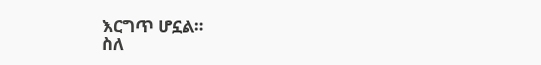እርግጥ ሆኗል።
ስለ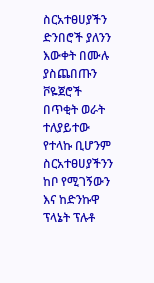ስርአተፀሀያችን ድንበሮች ያለንን እውቀት በሙሉ ያስጨበጡን ቮዬጀሮች በጥቂት ወራት ተለያይተው የተላኩ ቢሆንም ስርአተፀሀያችንን ከቦ የሚገኝውን እና ከድንኩዋ ፕላኔት ፕሉቶ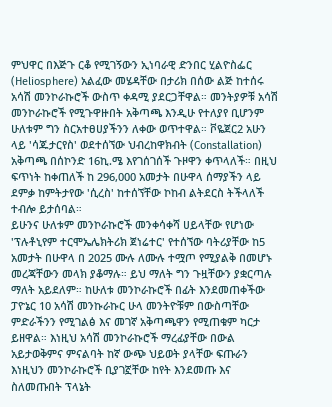ምህዋር በእጅጉ ርቆ የሚገኝውን ኢነባራዊ ድንበር ሂልዮስፌር (Heliosphere) አልፈው መሄዳቸው በታሪክ በሰው ልጅ ከተሰሩ አሳሽ መንኮራኩሮች ውስጥ ቀዳሚ ያደርጋቸዋል። መንትያዎቹ አሳሽ መንኮራኩሮች የሚጉዋዙበት አቅጣጫ እንዲሁ የተለያየ ቢሆንም ሁለቱም ግን ስርአተፀሀያችንን ለቀው ወጥተዋል። ቮዬጀር2 አሁን ላይ 'ሳጁታርየስ' ወደተሰኘው ህብረከዋክብት (Constallation) አቅጣጫ በሰኮንድ 16ኪ.ሜ እየገሰገሰች ጉዞዋን ቀጥላለች። በዚህ ፍጥነት ከቀጠለች ከ 296,000 አመታት በሁዋላ ሰማያችን ላይ ደምቃ ከምትታየው 'ሲረስ' ከተሰኘቸው ኮከብ ልትደርስ ትችላለች ተብሎ ይታሰባል።
ይሁንና ሁለቱም መንኮራኩሮች መንቀሳቀሻ ሀይላቸው የሆነው 'ፕሉቶኒየም ተርሞኤሌክትሪክ ጀነሬተር' የተሰኘው ባትሪያቸው ከ5 አመታት በሁዋላ በ 2025 ሙሉ ለሙሉ ተሟጦ የሚያልቅ በመሆኑ መረጃቸውን መላክ ያቆማሉ። ይህ ማለት ግን ጉዟቸውን ያቋርጣሉ ማለት አይደለም። ከሁለቱ መንኮራኩሮች በፊት እንደመጠቀችው ፓዮኔር 10 አሳሽ መንኩራኩር ሁላ መንትዮቹም በውስጣቸው ምድራችንን የሚገልፅ እና መገኛ አቅጣጫዋን የሚጠቁም ካርታ ይዘዋል። እነዚህ አሳሽ መንኮራኩሮች ማረፊያቸው በውል አይታወቅምና ምናልባት ከኛ ውጭ ህይወት ያላቸው ፍጡራን እነዚህን መንኮራኩሮች ቢያገኟቸው ከየት እንደመጡ እና ስለመጡበት ፕላኔት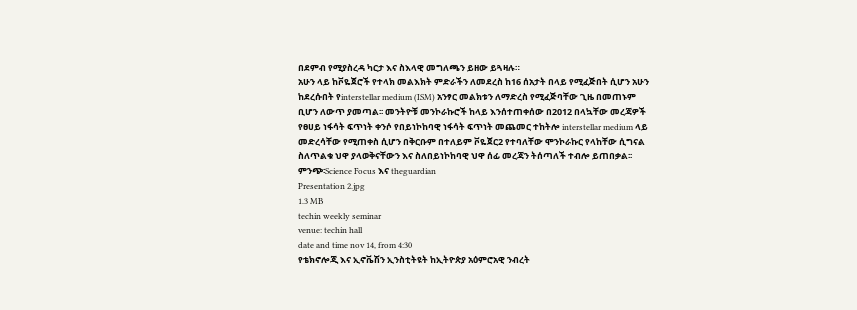በደምብ የሚያስረዳ ካርታ እና ስእላዊ መግለጫን ይዘው ይጓዛሉ።
አሁን ላይ ከቮዬጀሮች የተላክ መልእክት ምድራችን ለመደረስ ከ16 ሰአታት በላይ የሚፈጅበት ሲሆን አሁን ከደረሱበት የinterstellar medium (ISM) አንፃር መልክቱን ለማድረስ የሚፈጅባቸው ጊዜ በመጠኑም ቢሆን ለውጥ ያመጣል፡፡ መንትዮቹ መንኮራኩሮች ከላይ እንሰተጠቀሰው በ2012 በላኳቸው መረጃዎች የፀሀይ ነፋሳት ፍጥነት ቀንሶ የበይነኮከባዊ ነፋሳት ፍጥነት መጨመር ተከትሎ interstellar medium ላይ መድረሳቸው የሚጠቀስ ሲሆን በቅርቡም በተለይም ቮዬጀር2 የተባለቸው ሞንኮራኩር የላከቸው ሲግናል ስለጥልቁ ህዋ ያላወቅናቸውን እና ስለበይነኮከባዊ ህዋ ሰፊ መረጃን ትሰጣለች ተብሎ ይጠበቃል፡፡
ምንጭ፡Science Focus እና theguardian
Presentation 2.jpg
1.3 MB
techin weekly seminar
venue: techin hall
date and time nov 14, from 4:30
የቴክኖሎጂ እና ኢኖቬሽን ኢንስቲትዩት ከኢትዮጵያ አዕምሮአዊ ንብረት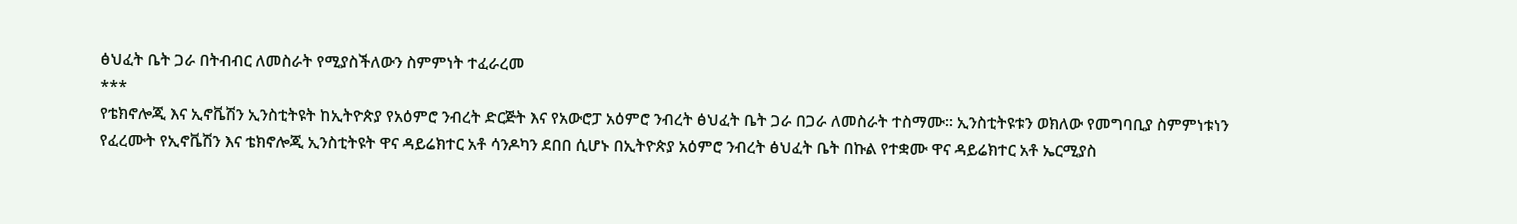ፅህፈት ቤት ጋራ በትብብር ለመስራት የሚያስችለውን ስምምነት ተፈራረመ
***
የቴክኖሎጂ እና ኢኖቬሽን ኢንስቲትዩት ከኢትዮጵያ የአዕምሮ ንብረት ድርጅት እና የአውሮፓ አዕምሮ ንብረት ፅህፈት ቤት ጋራ በጋራ ለመስራት ተስማሙ፡፡ ኢንስቲትዩቱን ወክለው የመግባቢያ ስምምነቱነን የፈረሙት የኢኖቬሽን እና ቴክኖሎጂ ኢንስቲትዩት ዋና ዳይሬክተር አቶ ሳንዶካን ደበበ ሲሆኑ በኢትዮጵያ አዕምሮ ንብረት ፅህፈት ቤት በኩል የተቋሙ ዋና ዳይሬክተር አቶ ኤርሚያስ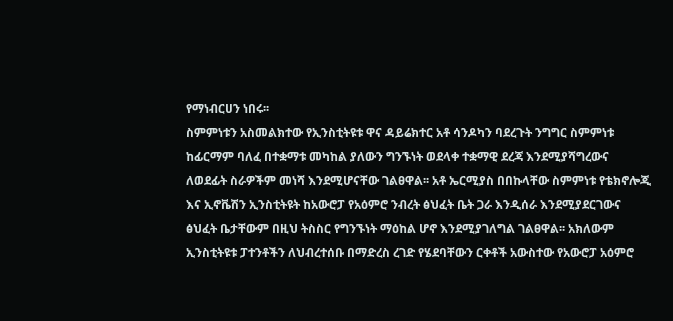የማነብርሀን ነበሩ፡፡
ስምምነቱን አስመልክተው የኢንስቲትዩቱ ዋና ዳይሬክተር አቶ ሳንዶካን ባደረጉት ንግግር ስምምነቱ ከፊርማም ባለፈ በተቋማቱ መካከል ያለውን ግንኙነት ወደላቀ ተቋማዊ ደረጃ እንደሚያሻግረውና ለወደፊት ስራዎችም መነሻ እንደሚሆናቸው ገልፀዋል፡፡ አቶ ኤርሚያስ በበኩላቸው ስምምነቱ የቴክኖሎጂ እና ኢኖቬሽን ኢንስቲትዩት ከአውሮፓ የአዕምሮ ንብረት ፅህፈት ቤት ጋራ እንዲሰራ እንደሚያደርገውና ፅህፈት ቤታቸውም በዚህ ትስስር የግንኙነት ማዕከል ሆኖ እንደሚያገለግል ገልፀዋል፡፡ አክለውም ኢንስቲትዩቱ ፓተንቶችን ለህብረተሰቡ በማድረስ ረገድ የሄደባቸውን ርቀቶች አውስተው የአውሮፓ አዕምሮ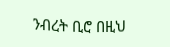ንብረት ቢሮ በዚህ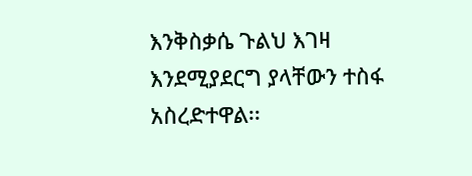እንቅስቃሴ ጉልህ እገዛ እንደሚያደርግ ያላቸውን ተስፋ አስረድተዋል፡፡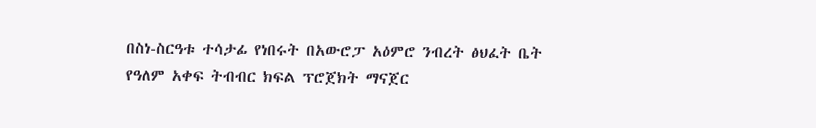በስነ-ስርዓቱ ተሳታፊ የነበሩት በአውሮፓ አዕምሮ ንብረት ፅህፈት ቤት የዓለም አቀፍ ትብብር ክፍል ፕሮጀክት ማናጀር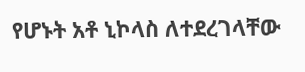የሆኑት አቶ ኒኮላስ ለተደረገላቸው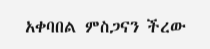አቀባበል ምስጋናን ችረው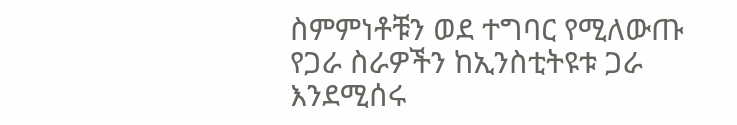ስምምነቶቹን ወደ ተግባር የሚለውጡ የጋራ ስራዎችን ከኢንስቲትዩቱ ጋራ እንደሚሰሩ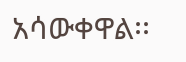አሳውቀዋል፡፡